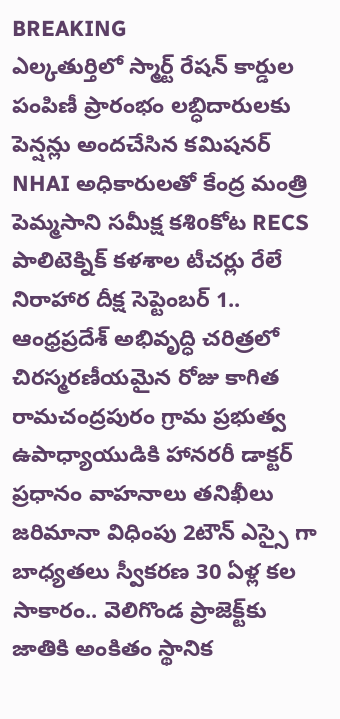BREAKING
ఎల్కతుర్తిలో స్మార్ట్ రేషన్ కార్డుల పంపిణీ ప్రారంభం లబ్ధిదారులకు పెన్షన్లు అందచేసిన కమిషనర్ NHAI అధికారులతో కేంద్ర మంత్రి పెమ్మసాని సమీక్ష కశిoకోట RECS పాలిటెక్నిక్ కళశాల టీచర్లు రేలే నిరాహార దీక్ష సెప్టెంబర్ 1.. ఆంధ్రప్రదేశ్ అభివృద్ధి చరిత్రలో చిరస్మరణీయమైన రోజు కాగిత రామచంద్రపురం గ్రామ ప్రభుత్వ ఉపాధ్యాయుడికి హానరరీ డాక్టర్ ప్రధానం వాహనాలు తనిఖీలు జరిమానా విధింపు 2టౌన్ ఎస్సై గా బాధ్యతలు స్వీకరణ 30 ఏళ్ల కల సాకారం.. వెలిగొండ ప్రాజెక్ట్‌కు జాతికి అంకితం స్థానిక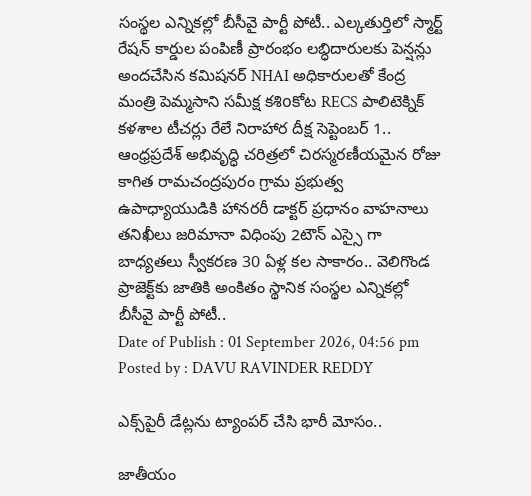సంస్థల ఎన్నికల్లో బీసీవై పార్టీ పోటీ.. ఎల్కతుర్తిలో స్మార్ట్ రేషన్ కార్డుల పంపిణీ ప్రారంభం లబ్ధిదారులకు పెన్షన్లు అందచేసిన కమిషనర్ NHAI అధికారులతో కేంద్ర మంత్రి పెమ్మసాని సమీక్ష కశిoకోట RECS పాలిటెక్నిక్ కళశాల టీచర్లు రేలే నిరాహార దీక్ష సెప్టెంబర్ 1.. ఆంధ్రప్రదేశ్ అభివృద్ధి చరిత్రలో చిరస్మరణీయమైన రోజు కాగిత రామచంద్రపురం గ్రామ ప్రభుత్వ ఉపాధ్యాయుడికి హానరరీ డాక్టర్ ప్రధానం వాహనాలు తనిఖీలు జరిమానా విధింపు 2టౌన్ ఎస్సై గా బాధ్యతలు స్వీకరణ 30 ఏళ్ల కల సాకారం.. వెలిగొండ ప్రాజెక్ట్‌కు జాతికి అంకితం స్థానిక సంస్థల ఎన్నికల్లో బీసీవై పార్టీ పోటీ..
Date of Publish : 01 September 2026, 04:56 pm
Posted by : DAVU RAVINDER REDDY

ఎక్స్‌పైరీ డేట్లను ట్యాంపర్ చేసి భారీ మోసం..

జాతీయం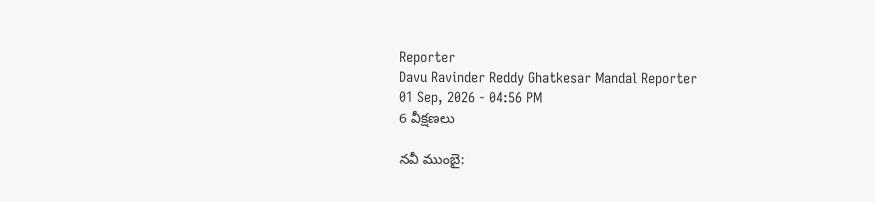Reporter
Davu Ravinder Reddy Ghatkesar Mandal Reporter
01 Sep, 2026 - 04:56 PM
6 వీక్షణలు

నవీ ముంబై: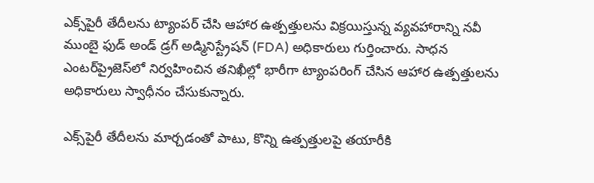ఎక్స్‌పైరీ తేదీలను ట్యాంపర్ చేసి ఆహార ఉత్పత్తులను విక్రయిస్తున్న వ్యవహారాన్ని నవీ ముంబై ఫుడ్ అండ్ డ్రగ్ అడ్మినిస్ట్రేషన్ (FDA) అధికారులు గుర్తించారు. సాధన ఎంటర్‌ప్రైజెస్‌లో నిర్వహించిన తనిఖీల్లో భారీగా ట్యాంపరింగ్ చేసిన ఆహార ఉత్పత్తులను అధికారులు స్వాధీనం చేసుకున్నారు.

ఎక్స్‌పైరీ తేదీలను మార్చడంతో పాటు, కొన్ని ఉత్పత్తులపై తయారీకి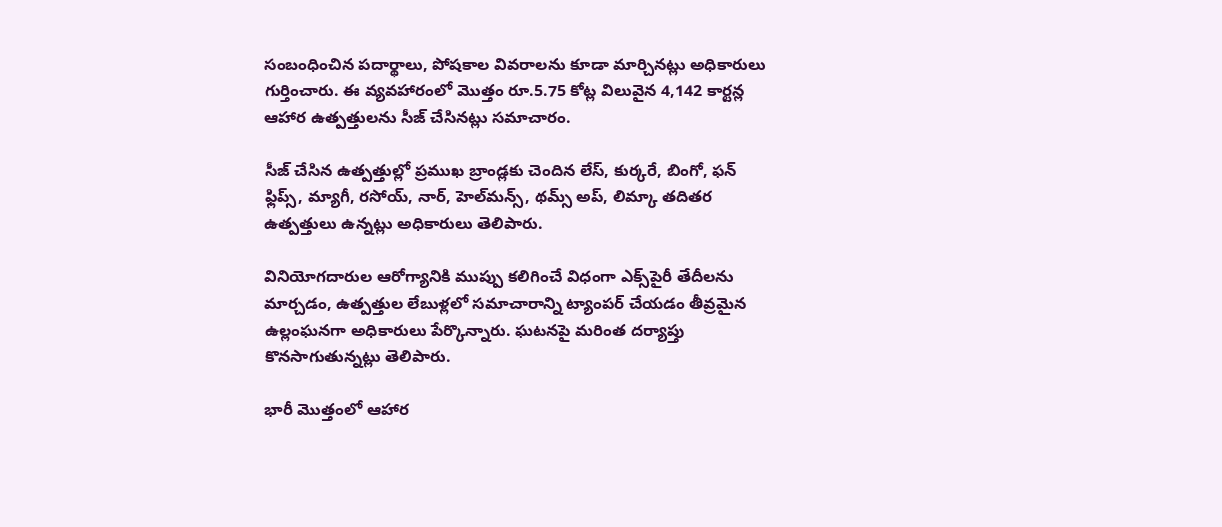సంబంధించిన పదార్థాలు, పోషకాల వివరాలను కూడా మార్చినట్లు అధికారులు గుర్తించారు. ఈ వ్యవహారంలో మొత్తం రూ.5.75 కోట్ల విలువైన 4,142 కార్టన్ల ఆహార ఉత్పత్తులను సీజ్ చేసినట్లు సమాచారం.

సీజ్ చేసిన ఉత్పత్తుల్లో ప్రముఖ బ్రాండ్లకు చెందిన లేస్, కుర్కరే, బింగో, ఫన్ ఫ్లిప్స్, మ్యాగీ, రసోయ్, నార్, హెల్‌మన్స్, థమ్స్ అప్, లిమ్కా తదితర ఉత్పత్తులు ఉన్నట్లు అధికారులు తెలిపారు.

వినియోగదారుల ఆరోగ్యానికి ముప్పు కలిగించే విధంగా ఎక్స్‌పైరీ తేదీలను మార్చడం, ఉత్పత్తుల లేబుళ్లలో సమాచారాన్ని ట్యాంపర్ చేయడం తీవ్రమైన ఉల్లంఘనగా అధికారులు పేర్కొన్నారు. ఘటనపై మరింత దర్యాప్తు కొనసాగుతున్నట్లు తెలిపారు.

భారీ మొత్తంలో ఆహార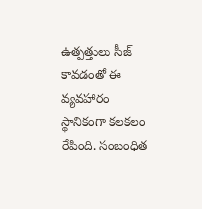ఉత్పత్తులు సీజ్ కావడంతో ఈ వ్యవహారం స్థానికంగా కలకలం రేపింది. సంబంధిత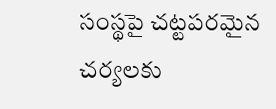సంస్థపై చట్టపరమైన చర్యలకు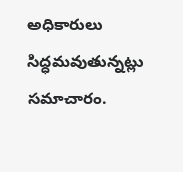అధికారులు సిద్ధమవుతున్నట్లు సమాచారం.